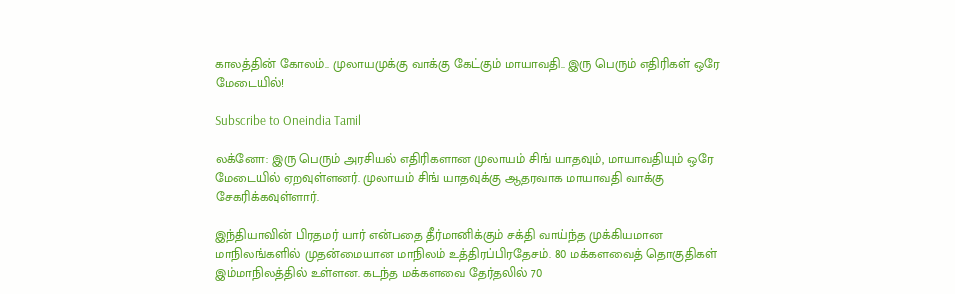காலத்தின் கோலம்.. முலாயமுக்கு வாக்கு கேட்கும் மாயாவதி.. இரு பெரும் எதிரிகள் ஒரே மேடையில்!

Subscribe to Oneindia Tamil

லக்னோ: இரு பெரும் அரசியல் எதிரிகளான முலாயம் சிங் யாதவும், மாயாவதியும் ஒரே மேடையில் ஏறவுள்ளனர். முலாயம் சிங் யாதவுக்கு ஆதரவாக மாயாவதி வாக்கு சேகரிக்கவுள்ளார்.

இந்தியாவின் பிரதமர் யார் என்பதை தீர்மானிக்கும் சக்தி வாய்ந்த முக்கியமான மாநிலங்களில் முதன்மையான மாநிலம் உத்திரப்பிரதேசம். 80 மக்களவைத் தொகுதிகள் இம்மாநிலத்தில் உள்ளன. கடந்த மக்களவை தேர்தலில் 70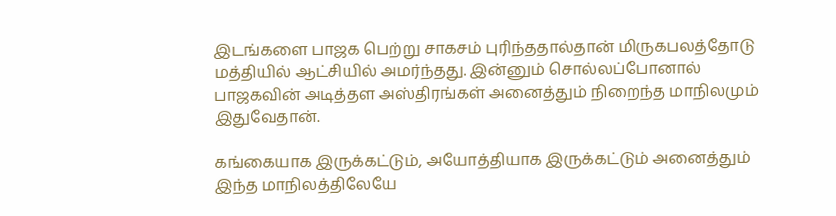இடங்களை பாஜக பெற்று சாகசம் புரிந்ததால்தான் மிருகபலத்தோடு மத்தியில் ஆட்சியில் அமர்ந்தது. இன்னும் சொல்லப்போனால் பாஜகவின் அடித்தள அஸ்திரங்கள் அனைத்தும் நிறைந்த மாநிலமும் இதுவேதான்.

கங்கையாக இருக்கட்டும், அயோத்தியாக இருக்கட்டும் அனைத்தும் இந்த மாநிலத்திலேயே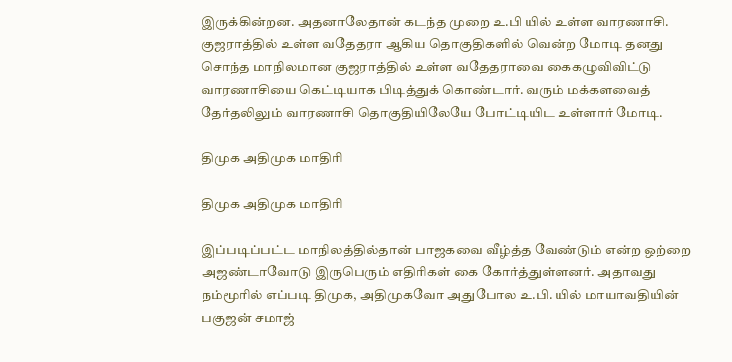இருக்கின்றன. அதனாலேதான் கடந்த முறை உ.பி யில் உள்ள வாரணாசி. குஜராத்தில் உள்ள வதேதரா ஆகிய தொகுதிகளில் வென்ற மோடி தனது சொந்த மாநிலமான குஜராத்தில் உள்ள வதேதராவை கைகழுவிவிட்டு வாரணாசியை கெட்டியாக பிடித்துக் கொண்டார். வரும் மக்களவைத் தேர்தலிலும் வாரணாசி தொகுதியிலேயே போட்டியிட உள்ளார் மோடி.

திமுக அதிமுக மாதிரி

திமுக அதிமுக மாதிரி

இப்படிப்பட்ட மாநிலத்தில்தான் பாஜகவை வீழ்த்த வேண்டும் என்ற ஒற்றை அஜண்டாவோடு இருபெரும் எதிரிகள் கை கோர்த்துள்ளனர். அதாவது நம்மூரில் எப்படி திமுக, அதிமுகவோ அதுபோல உ.பி. யில் மாயாவதியின் பகுஜன் சமாஜ்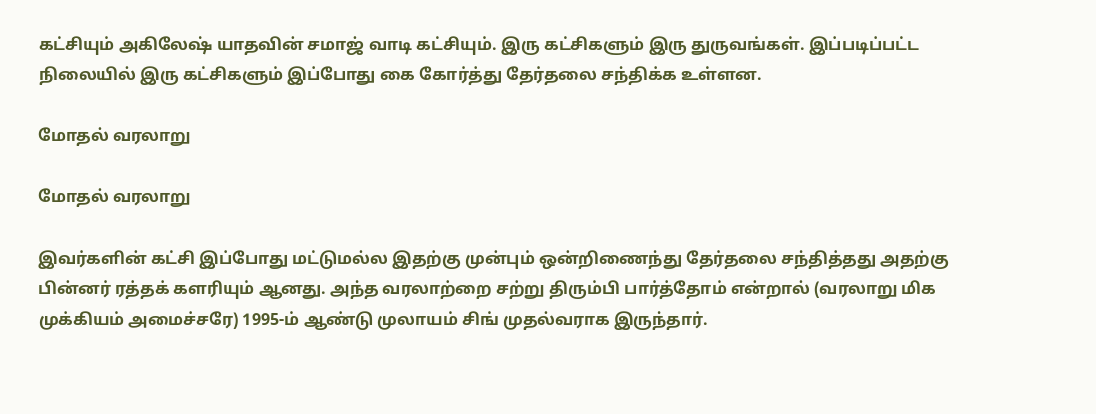கட்சியும் அகிலேஷ் யாதவின் சமாஜ் வாடி கட்சியும். இரு கட்சிகளும் இரு துருவங்கள். இப்படிப்பட்ட நிலையில் இரு கட்சிகளும் இப்போது கை கோர்த்து தேர்தலை சந்திக்க உள்ளன.

மோதல் வரலாறு

மோதல் வரலாறு

இவர்களின் கட்சி இப்போது மட்டுமல்ல இதற்கு முன்பும் ஒன்றிணைந்து தேர்தலை சந்தித்தது அதற்கு பின்னர் ரத்தக் களரியும் ஆனது. அந்த வரலாற்றை சற்று திரும்பி பார்த்தோம் என்றால் (வரலாறு மிக முக்கியம் அமைச்சரே) 1995-ம் ஆண்டு முலாயம் சிங் முதல்வராக இருந்தார்.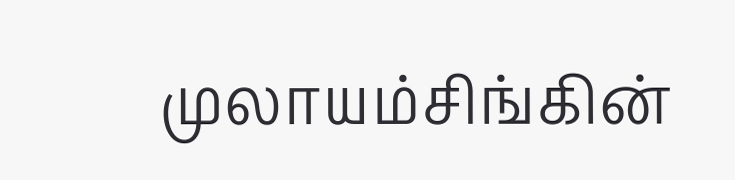முலாயம்சிங்கின்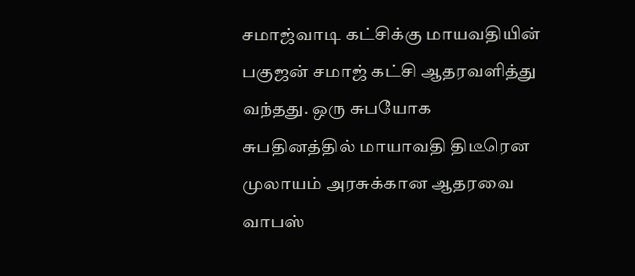சமாஜ்வாடி கட்சிக்கு மாயவதியின் பகுஜன் சமாஜ் கட்சி ஆதரவளித்து வந்தது. ஒரு சுபயோக சுபதினத்தில் மாயாவதி திடீரென முலாயம் அரசுக்கான ஆதரவை வாபஸ்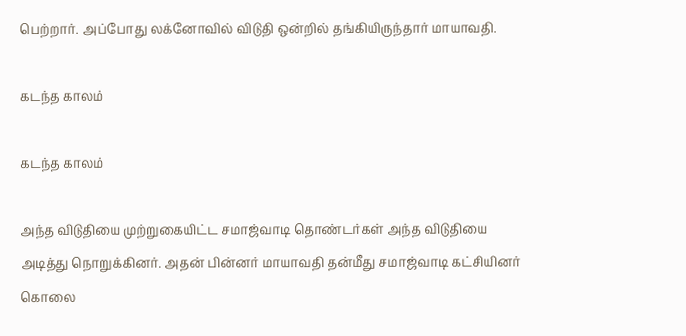பெற்றார். அப்போது லக்னோவில் விடுதி ஒன்றில் தங்கியிருந்தார் மாயாவதி.

கடந்த காலம்

கடந்த காலம்

அந்த விடுதியை முற்றுகையிட்ட சமாஜ்வாடி தொண்டர்கள் அந்த விடுதியை அடித்து நொறுக்கினர். அதன் பின்னர் மாயாவதி தன்மீது சமாஜ்வாடி கட்சியினர் கொலை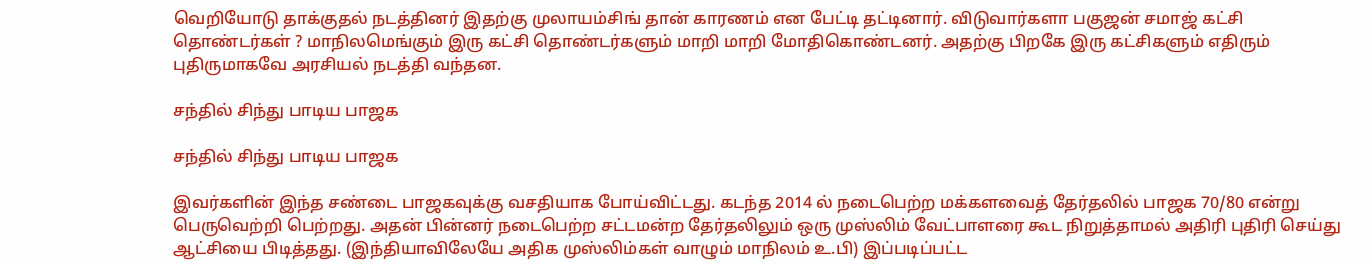வெறியோடு தாக்குதல் நடத்தினர் இதற்கு முலாயம்சிங் தான் காரணம் என பேட்டி தட்டினார். விடுவார்களா பகுஜன் சமாஜ் கட்சி தொண்டர்கள் ? மாநிலமெங்கும் இரு கட்சி தொண்டர்களும் மாறி மாறி மோதிகொண்டனர். அதற்கு பிறகே இரு கட்சிகளும் எதிரும் புதிருமாகவே அரசியல் நடத்தி வந்தன.

சந்தில் சிந்து பாடிய பாஜக

சந்தில் சிந்து பாடிய பாஜக

இவர்களின் இந்த சண்டை பாஜகவுக்கு வசதியாக போய்விட்டது. கடந்த 2014 ல் நடைபெற்ற மக்களவைத் தேர்தலில் பாஜக 70/80 என்று பெருவெற்றி பெற்றது. அதன் பின்னர் நடைபெற்ற சட்டமன்ற தேர்தலிலும் ஒரு முஸ்லிம் வேட்பாளரை கூட நிறுத்தாமல் அதிரி புதிரி செய்து ஆட்சியை பிடித்தது. (இந்தியாவிலேயே அதிக முஸ்லிம்கள் வாழும் மாநிலம் உ.பி) இப்படிப்பட்ட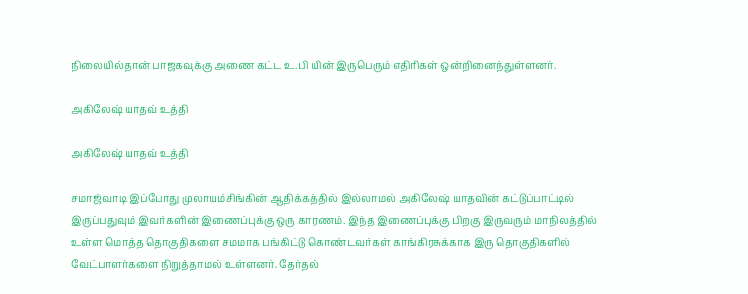நிலையில்தான் பாஜகவுக்கு அணை கட்ட உ.பி யின் இருபெரும் எதிரிகள் ஒன்றினைந்துள்ளனர்.

அகிலேஷ் யாதவ் உத்தி

அகிலேஷ் யாதவ் உத்தி

சமாஜ்வாடி இப்போது முலாயம்சிங்கின் ஆதிக்கத்தில் இல்லாமல் அகிலேஷ் யாதவின் கட்டுப்பாட்டில் இருப்பதுவும் இவர்களின் இணைப்புக்கு ஒரு காரணம். இந்த இணைப்புக்கு பிறகு இருவரும் மாநிலத்தில் உள்ள மொத்த தொகுதிகளை சமமாக பங்கிட்டு கொண்டவர்கள் காங்கிரசுக்காக இரு தொகுதிகளில் வேட்பாளர்களை நிறுத்தாமல் உள்ளனர். தேர்தல்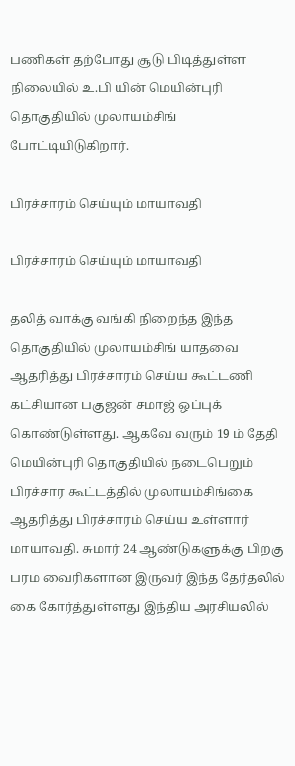பணிகள் தற்போது சூடு பிடித்துள்ள நிலையில் உ.பி யின் மெயின்புரி தொகுதியில் முலாயம்சிங் போட்டியிடுகிறார்.

பிரச்சாரம் செய்யும் மாயாவதி

பிரச்சாரம் செய்யும் மாயாவதி

தலித் வாக்கு வங்கி நிறைந்த இந்த தொகுதியில் முலாயம்சிங் யாதவை ஆதரித்து பிரச்சாரம் செய்ய கூட்டணி கட்சியான பகுஜன் சமாஜ் ஒப்புக் கொண்டுள்ளது. ஆகவே வரும் 19 ம் தேதி மெயின்புரி தொகுதியில் நடைபெறும் பிரச்சார கூட்டத்தில் முலாயம்சிங்கை ஆதரித்து பிரச்சாரம் செய்ய உள்ளார் மாயாவதி. சுமார் 24 ஆண்டுகளுக்கு பிறகு பரம வைரிகளான இருவர் இந்த தேர்தலில் கை கோர்த்துள்ளது இந்திய அரசியலில்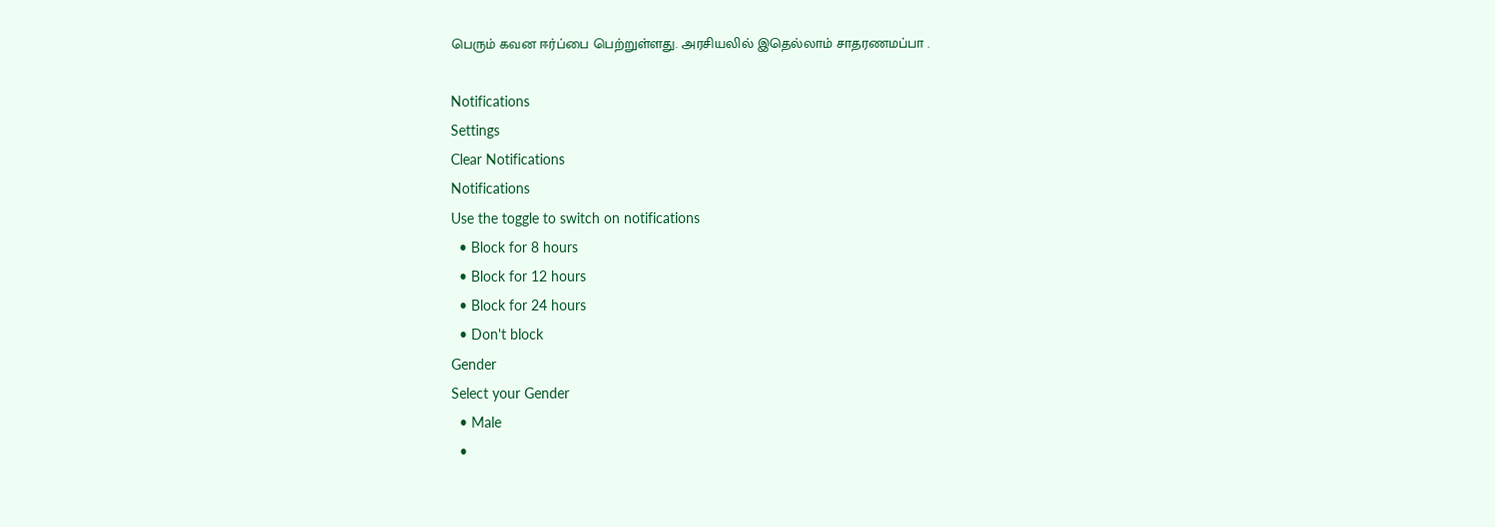பெரும் கவன ஈர்ப்பை பெற்றுள்ளது. அரசியலில் இதெல்லாம் சாதரணமப்பா .

Notifications
Settings
Clear Notifications
Notifications
Use the toggle to switch on notifications
  • Block for 8 hours
  • Block for 12 hours
  • Block for 24 hours
  • Don't block
Gender
Select your Gender
  • Male
  •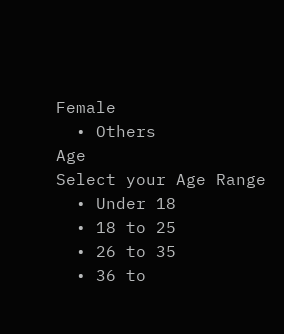Female
  • Others
Age
Select your Age Range
  • Under 18
  • 18 to 25
  • 26 to 35
  • 36 to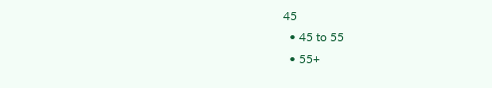45
  • 45 to 55
  • 55+